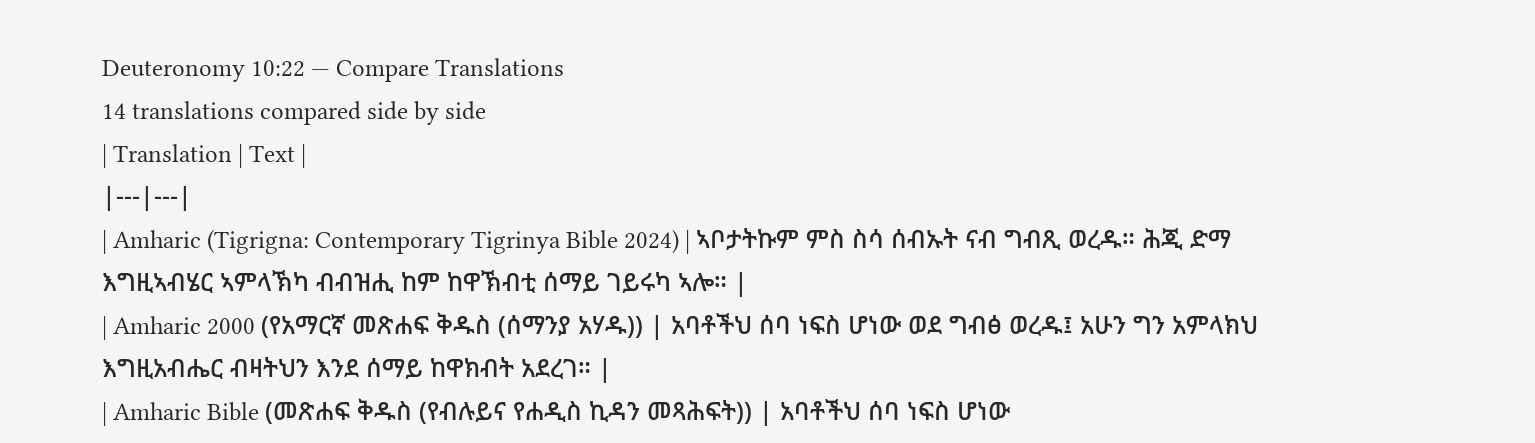Deuteronomy 10:22 — Compare Translations
14 translations compared side by side
| Translation | Text |
|---|---|
| Amharic (Tigrigna: Contemporary Tigrinya Bible 2024) | ኣቦታትኩም ምስ ስሳ ሰብኡት ናብ ግብጺ ወረዱ። ሕጂ ድማ እግዚኣብሄር ኣምላኽካ ብብዝሒ ከም ከዋኽብቲ ሰማይ ገይሩካ ኣሎ። |
| Amharic 2000 (የአማርኛ መጽሐፍ ቅዱስ (ሰማንያ አሃዱ)) | አባቶችህ ሰባ ነፍስ ሆነው ወደ ግብፅ ወረዱ፤ አሁን ግን አምላክህ እግዚአብሔር ብዛትህን እንደ ሰማይ ከዋክብት አደረገ። |
| Amharic Bible (መጽሐፍ ቅዱስ (የብሉይና የሐዲስ ኪዳን መጻሕፍት)) | አባቶችህ ሰባ ነፍስ ሆነው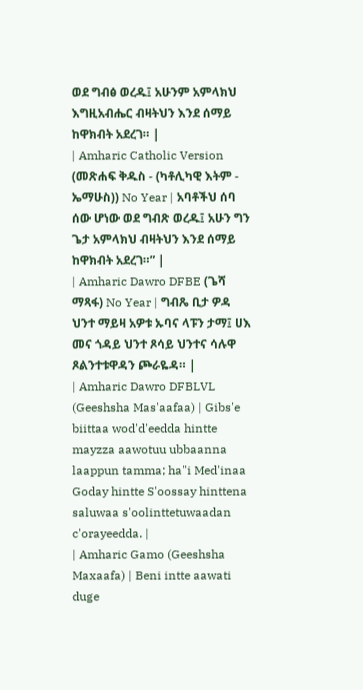ወደ ግብፅ ወረዱ፤ አሁንም አምላክህ እግዚአብሔር ብዛትህን እንደ ሰማይ ከዋክብት አደረገ። |
| Amharic Catholic Version (መጽሐፍ ቅዱስ - (ካቶሊካዊ እትም - ኤማሁስ)) No Year | አባቶችህ ሰባ ሰው ሆነው ወደ ግብጽ ወረዱ፤ አሁን ግን ጌታ አምላክህ ብዛትህን እንደ ሰማይ ከዋክብት አደረገ።” |
| Amharic Dawro DFBE (ጌሻ ማጻፋ) No Year | ግብጼ ቢታ ዎዳ ህንተ ማይዛ አዎቱ ኡባና ላፑን ታማ፤ ሀእ መና ጎዳይ ህንተ ጾሳይ ህንተና ሳሉዋ ጾልንተቱዋዳን ጮራዬዳ። |
| Amharic Dawro DFBLVL (Geeshsha Mas'aafaa) | Gibs'e biittaa wod'd'eedda hintte mayzza aawotuu ubbaanna laappun tamma; ha"i Med'inaa Goday hintte S'oossay hinttena saluwaa s'oolinttetuwaadan c'orayeedda. |
| Amharic Gamo (Geeshsha Maxaafa) | Beni intte aawati duge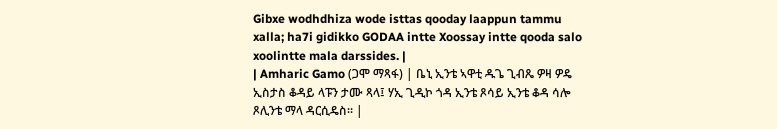Gibxe wodhdhiza wode isttas qooday laappun tammu xalla; ha7i gidikko GODAA intte Xoossay intte qooda salo xoolintte mala darssides. |
| Amharic Gamo (ጋሞ ማጻፋ) | ቤኒ ኢንቴ ኣዋቲ ዱጌ ጊብጼ ዎዛ ዎዴ ኢስታስ ቆዳይ ላፑን ታሙ ጻላ፤ ሃኢ ጊዲኮ ጎዳ ኢንቴ ጾሳይ ኢንቴ ቆዳ ሳሎ ጾሊንቴ ማላ ዳርሲዴስ። |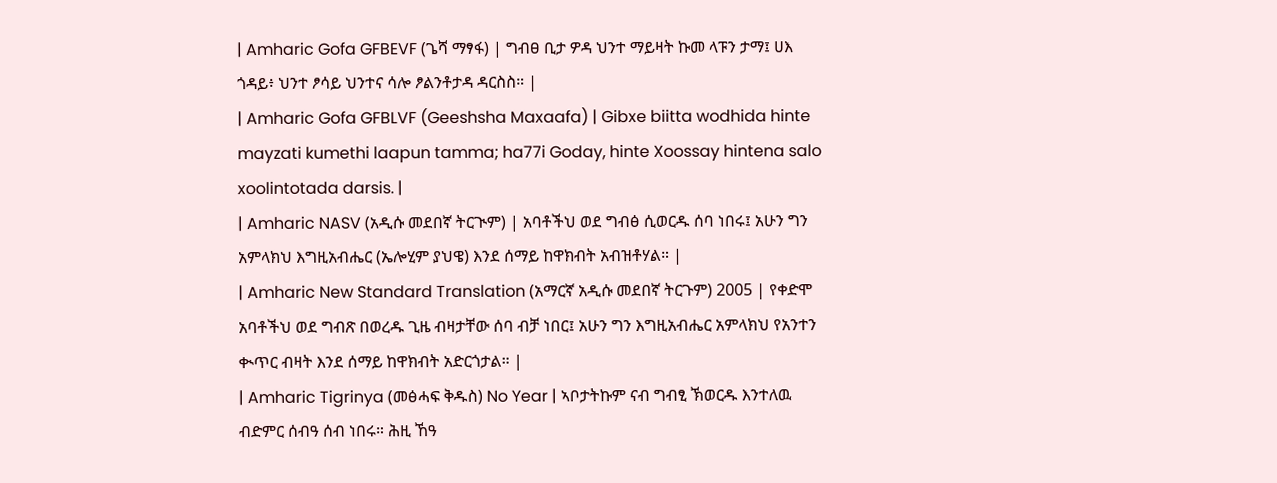| Amharic Gofa GFBEVF (ጌሻ ማፃፋ) | ግብፀ ቢታ ዎዳ ህንተ ማይዛት ኩመ ላፑን ታማ፤ ሀእ ጎዳይ፥ ህንተ ፆሳይ ህንተና ሳሎ ፆልንቶታዳ ዳርስስ። |
| Amharic Gofa GFBLVF (Geeshsha Maxaafa) | Gibxe biitta wodhida hinte mayzati kumethi laapun tamma; ha77i Goday, hinte Xoossay hintena salo xoolintotada darsis. |
| Amharic NASV (አዲሱ መደበኛ ትርጒም) | አባቶችህ ወደ ግብፅ ሲወርዱ ሰባ ነበሩ፤ አሁን ግን አምላክህ እግዚአብሔር (ኤሎሂም ያህዌ) እንደ ሰማይ ከዋክብት አብዝቶሃል። |
| Amharic New Standard Translation (አማርኛ አዲሱ መደበኛ ትርጉም) 2005 | የቀድሞ አባቶችህ ወደ ግብጽ በወረዱ ጊዜ ብዛታቸው ሰባ ብቻ ነበር፤ አሁን ግን እግዚአብሔር አምላክህ የአንተን ቊጥር ብዛት እንደ ሰማይ ከዋክብት አድርጎታል። |
| Amharic Tigrinya (መፅሓፍ ቅዱስ) No Year | ኣቦታትኩም ናብ ግብፂ ኽወርዱ እንተለዉ ብድምር ሰብዓ ሰብ ነበሩ። ሕዚ ኸዓ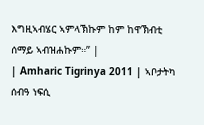እግዚኣብሄር ኣምላኽኩም ከም ከዋኽብቲ ሰማይ ኣብዝሐኩም።” |
| Amharic Tigrinya 2011 | ኣቦታትካ ሰብዓ ነፍሲ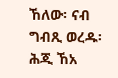ኸለው፡ ናብ ግብጺ ወረዱ፡ ሕጂ ኸአ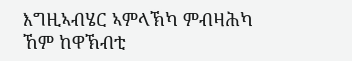እግዚኣብሄር ኣምላኽካ ምብዛሕካ ኸም ከዋኽብቲ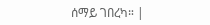ሰማይ ገበረካ። |